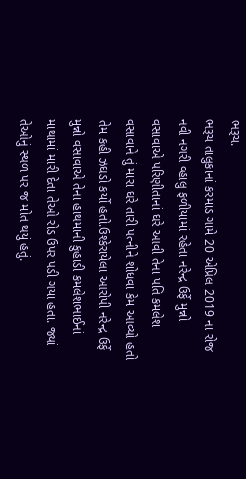ભરૂચ.
ભરૂચ તાલુકાનાં કરમાડ ગામે 20 એપ્રિલ 2019 ના રોજ નવી નગરી વ્હાલુ ફળીયામાં રહેતા નરેન્દ્ર ઉર્ફે મુન્નો વસાવાએ પરિણીતાનાં ઘરે આવી તેના પતિ કમલેશ વસાવાને તું મારા ઘરે તારી પત્નીને શોધવા કેમ આવ્યો હતો તેમ કહી ઝઘડો કર્યો હતો.ઉશ્કેરાયેલા આરોપી નરેન્દ્ર ઉર્ફે મુન્નો વસાવાએ તેના હાથમાની કુહાડી કમલેશભાઈનાં માથામાં મારી દેતા તેઓ રોડ ઉપર પડી ગયા હતા. જ્યાં તેઓનું સ્થળ પર જ મોત થયું હતું.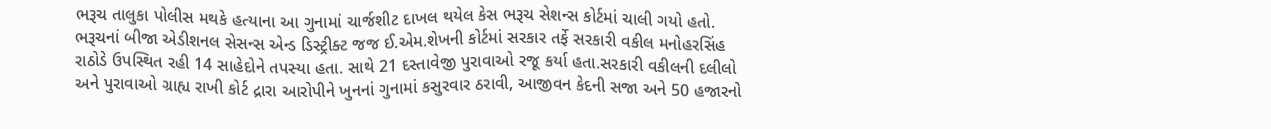ભરૂચ તાલુકા પોલીસ મથકે હત્યાના આ ગુનામાં ચાર્જશીટ દાખલ થયેલ કેસ ભરૂચ સેશન્સ કોર્ટમાં ચાલી ગયો હતો. ભરૂચનાં બીજા એડીશનલ સેસન્સ એન્ડ ડિસ્ટ્રીક્ટ જજ ઈ.એમ.શેખની કોર્ટમાં સરકાર તર્ફે સરકારી વકીલ મનોહરસિંહ રાઠોડે ઉપસ્થિત રહી 14 સાહેદોને તપસ્યા હતા. સાથે 21 દસ્તાવેજી પુરાવાઓ રજૂ કર્યા હતા.સરકારી વકીલની દલીલો અને પુરાવાઓ ગ્રાહ્ય રાખી કોર્ટ દ્રારા આરોપીને ખુનનાં ગુનામાં કસુરવાર ઠરાવી, આજીવન કેદની સજા અને 50 હજારનો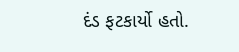દંડ ફટકાર્યો હતો.